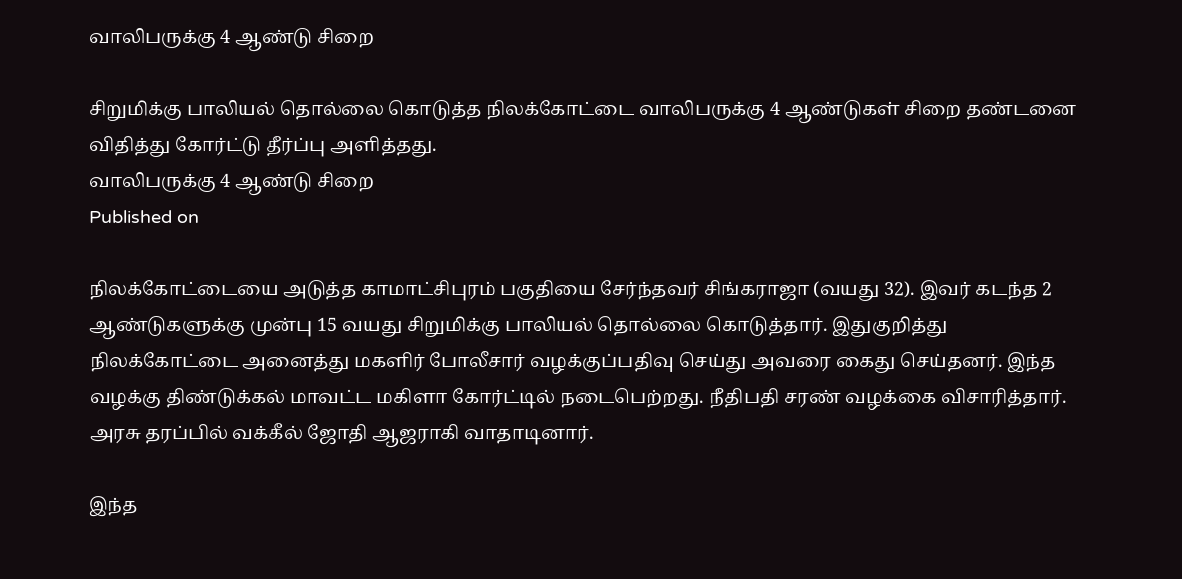வாலிபருக்கு 4 ஆண்டு சிறை

சிறுமிக்கு பாலியல் தொல்லை கொடுத்த நிலக்கோட்டை வாலிபருக்கு 4 ஆண்டுகள் சிறை தண்டனை விதித்து கோர்ட்டு தீர்ப்பு அளித்தது.
வாலிபருக்கு 4 ஆண்டு சிறை
Published on

நிலக்கோட்டையை அடுத்த காமாட்சிபுரம் பகுதியை சேர்ந்தவர் சிங்கராஜா (வயது 32). இவர் கடந்த 2 ஆண்டுகளுக்கு முன்பு 15 வயது சிறுமிக்கு பாலியல் தொல்லை கொடுத்தார். இதுகுறித்து நிலக்கோட்டை அனைத்து மகளிர் போலீசார் வழக்குப்பதிவு செய்து அவரை கைது செய்தனர். இந்த வழக்கு திண்டுக்கல் மாவட்ட மகிளா கோர்ட்டில் நடைபெற்றது. நீதிபதி சரண் வழக்கை விசாரித்தார். அரசு தரப்பில் வக்கீல் ஜோதி ஆஜராகி வாதாடினார்.

இந்த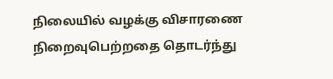நிலையில் வழக்கு விசாரணை நிறைவுபெற்றதை தொடர்ந்து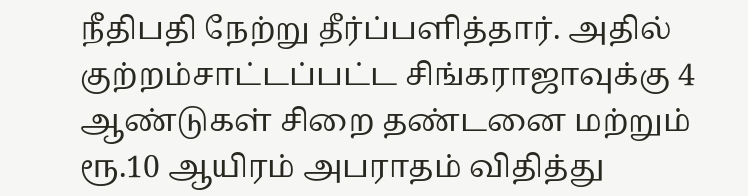நீதிபதி நேற்று தீர்ப்பளித்தார். அதில் குற்றம்சாட்டப்பட்ட சிங்கராஜாவுக்கு 4 ஆண்டுகள் சிறை தண்டனை மற்றும் ரூ.10 ஆயிரம் அபராதம் விதித்து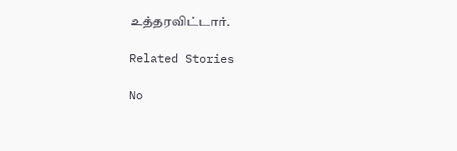உத்தரவிட்டார்.

Related Stories

No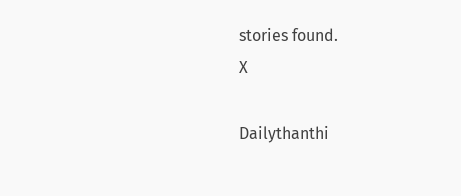stories found.
X

Dailythanthi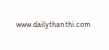www.dailythanthi.com